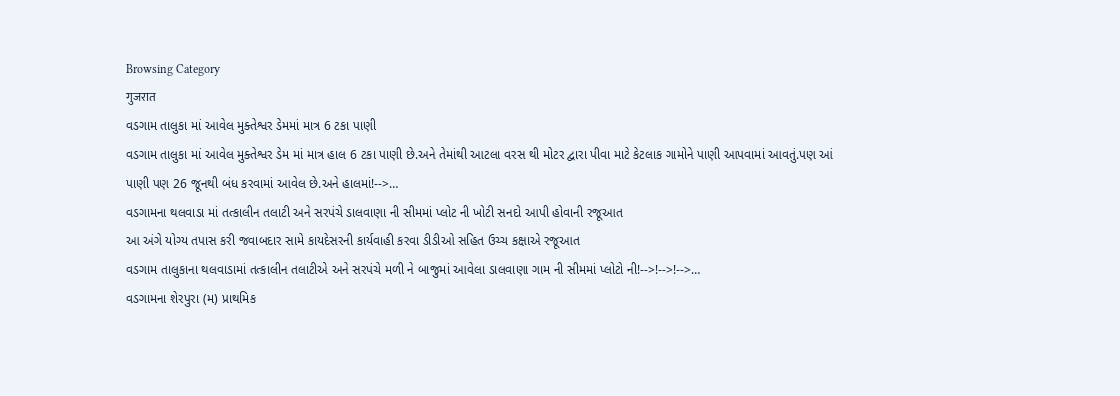Browsing Category
गुजरात
વડગામ તાલુકા માં આવેલ મુક્તેશ્વર ડેમમાં માત્ર 6 ટકા પાણી
વડગામ તાલુકા માં આવેલ મુક્તેશ્વર ડેમ માં માત્ર હાલ 6 ટકા પાણી છે.અને તેમાંથી આટલા વરસ થી મોટર દ્વારા પીવા માટે કેટલાક ગામોને પાણી આપવામાં આવતું.પણ આં પાણી પણ 26 જૂનથી બંધ કરવામાં આવેલ છે.અને હાલમાં!-->…
વડગામના થલવાડા માં તત્કાલીન તલાટી અને સરપંચે ડાલવાણા ની સીમમાં પ્લોટ ની ખોટી સનદો આપી હોવાની રજૂઆત
આ અંગે યોગ્ય તપાસ કરી જવાબદાર સામે કાયદેસરની કાર્યવાહી કરવા ડીડીઓ સહિત ઉચ્ચ કક્ષાએ રજૂઆત
વડગામ તાલુકાના થલવાડામાં તત્કાલીન તલાટીએ અને સરપંચે મળી ને બાજુમાં આવેલા ડાલવાણા ગામ ની સીમમાં પ્લોટો ની!-->!-->!-->…
વડગામના શેરપુરા (મ) પ્રાથમિક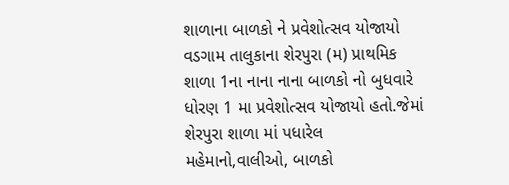શાળાના બાળકો ને પ્રવેશોત્સવ યોજાયો
વડગામ તાલુકાના શેરપુરા (મ) પ્રાથમિક શાળા 1ના નાના નાના બાળકો નો બુધવારે ધોરણ 1 મા પ્રવેશોત્સવ યોજાયો હતો.જેમાં શેરપુરા શાળા માં પધારેલ મહેમાનો,વાલીઓ, બાળકો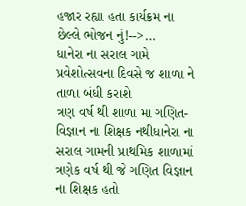હજાર રહ્યા હતા કાર્યક્રમ ના છેલ્લે ભોજન નું!-->…
ધાનેરા ના સરાલ ગામે પ્રવેશોત્સવના દિવસે જ શાળા ને તાળા બંધી કરાશે
ત્રણ વર્ષ થી શાળા મા ગણિત-વિજ્ઞાન ના શિક્ષક નથીધાનેરા ના સરાલ ગામની પ્રાથમિક શાળામાં ત્રણેક વર્ષ થી જે ગણિત વિજ્ઞાન ના શિક્ષક હતો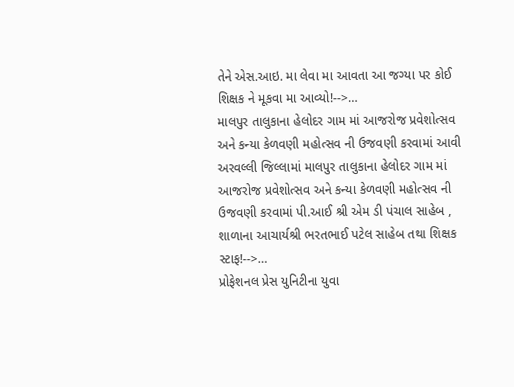તેને એસ.આઇ. મા લેવા મા આવતા આ જગ્યા પર કોઈ શિક્ષક ને મૂકવા મા આવ્યો!-->…
માલપુર તાલુકાના હેલોદર ગામ માં આજરોજ પ્રવેશોત્સવ અને કન્યા કેળવણી મહોત્સવ ની ઉજવણી કરવામાં આવી
અરવલ્લી જિલ્લામાં માલપુર તાલુકાના હેલોદર ગામ માં આજરોજ પ્રવેશોત્સવ અને કન્યા કેળવણી મહોત્સવ ની ઉજવણી કરવામાં પી.આઈ શ્રી એમ ડી પંચાલ સાહેબ , શાળાના આચાર્યશ્રી ભરતભાઈ પટેલ સાહેબ તથા શિક્ષક સ્ટાફ!-->…
પ્રોફેશનલ પ્રેસ યુનિટીના યુવા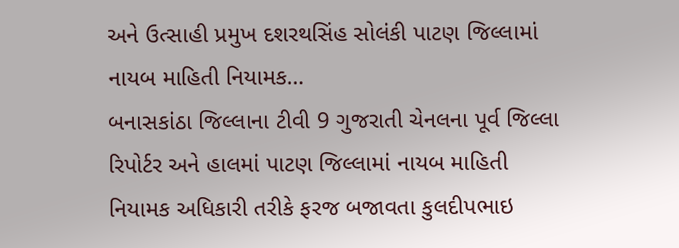અને ઉત્સાહી પ્રમુખ દશરથસિંહ સોલંકી પાટણ જિલ્લામાં નાયબ માહિતી નિયામક…
બનાસકાંઠા જિલ્લાના ટીવી 9 ગુજરાતી ચેનલના પૂર્વ જિલ્લા રિપોર્ટર અને હાલમાં પાટણ જિલ્લામાં નાયબ માહિતી નિયામક અધિકારી તરીકે ફરજ બજાવતા કુલદીપભાઇ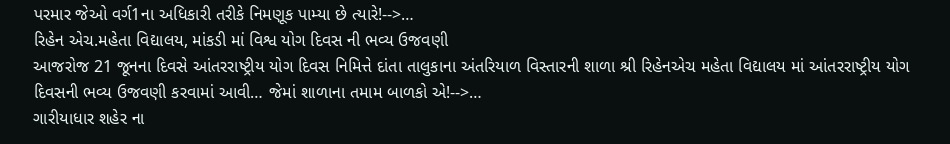પરમાર જેઓ વર્ગ1ના અધિકારી તરીકે નિમણૂક પામ્યા છે ત્યારે!-->…
રિહેન એચ.મહેતા વિદ્યાલય, માંકડી માં વિશ્વ યોગ દિવસ ની ભવ્ય ઉજવણી
આજરોજ 21 જૂનના દિવસે આંતરરાષ્ટ્રીય યોગ દિવસ નિમિત્તે દાંતા તાલુકાના અંતરિયાળ વિસ્તારની શાળા શ્રી રિહેનએચ મહેતા વિદ્યાલય માં આંતરરાષ્ટ્રીય યોગ દિવસની ભવ્ય ઉજવણી કરવામાં આવી… જેમાં શાળાના તમામ બાળકો એ!-->…
ગારીયાધાર શહેર ના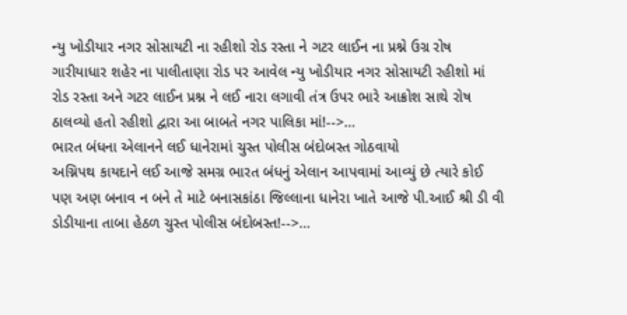ન્યુ ખોડીયાર નગર સોસાયટી ના રહીશો રોડ રસ્તા ને ગટર લાઈન ના પ્રશ્ને ઉગ્ર રોષ
ગારીયાધાર શહેર ના પાલીતાણા રોડ પર આવેલ ન્યુ ખોડીયાર નગર સોસાયટી રહીશો માં રોડ રસ્તા અને ગટર લાઈન પ્રશ્ન ને લઈ નારા લગાવી તંત્ર ઉપર ભારે આક્રોશ સાથે રોષ ઠાલવ્યો હતો રહીશો દ્વારા આ બાબતે નગર પાલિકા માં!-->…
ભારત બંધના એલાનને લઈ ધાનેરામાં ચુસ્ત પોલીસ બંદોબસ્ત ગોઠવાયો
અગ્નિપથ કાયદાને લઈ આજે સમગ્ર ભારત બંધનું એલાન આપવામાં આવ્યું છે ત્યારે કોઈ પણ અણ બનાવ ન બને તે માટે બનાસકાંઠા જિલ્લાના ધાનેરા ખાતે આજે પી.આઈ શ્રી ડી વી ડોડીયાના તાબા હેઠળ ચુસ્ત પોલીસ બંદોબસ્ત!-->…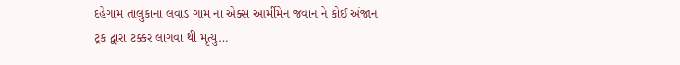દહેગામ તાલુકાના લવાડ ગામ ના એક્સ આર્મીમેન જવાન ને કોઈ અંજાન ટ્રક દ્વારા ટક્કર લાગવા થી મૃત્યુ…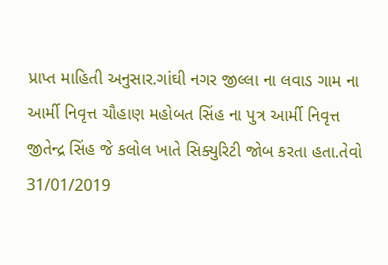પ્રાપ્ત માહિતી અનુસાર.ગાંઘી નગર જીલ્લા ના લવાડ ગામ ના આર્મી નિવૃત્ત ચૌહાણ મહોબત સિંહ ના પુત્ર આર્મી નિવૃત્ત જીતેન્દ્ર સિંહ જે કલોલ ખાતે સિક્યુરિટી જોબ કરતા હતા.તેવો 31/01/2019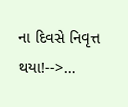ના દિવસે નિવૃત્ત થયા!-->…